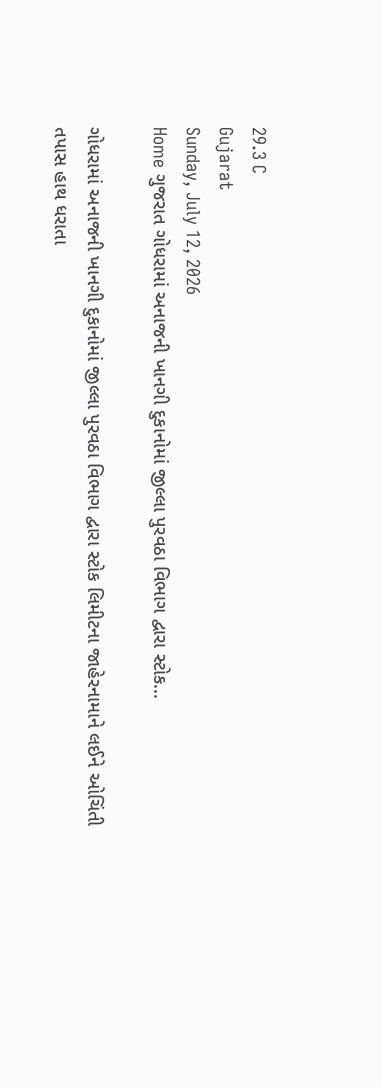29.3 C
Gujarat
Sunday, July 12, 2026
Home ગુજરાત ગોધરામાં અનાજની ખાનગી દુકાનોમાં જીલ્લા પુરવઠા વિભાગ દ્વારા સ્ટોક...

ગોધરામાં અનાજની ખાનગી દુકાનોમાં જીલ્લા પુરવઠા વિભાગ દ્વારા સ્ટોક લિમીટના જાહેરનામાને લઈને ઓચિંતી તપાસ હાથ ધરાતા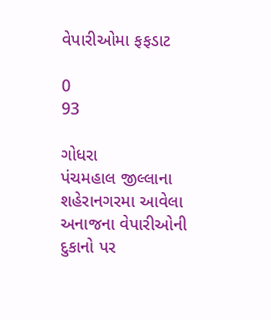વેપારીઓમા ફફડાટ

0
93

ગોધરા
પંચમહાલ જીલ્લાના શહેરાનગરમા આવેલા અનાજના વેપારીઓની દુકાનો પર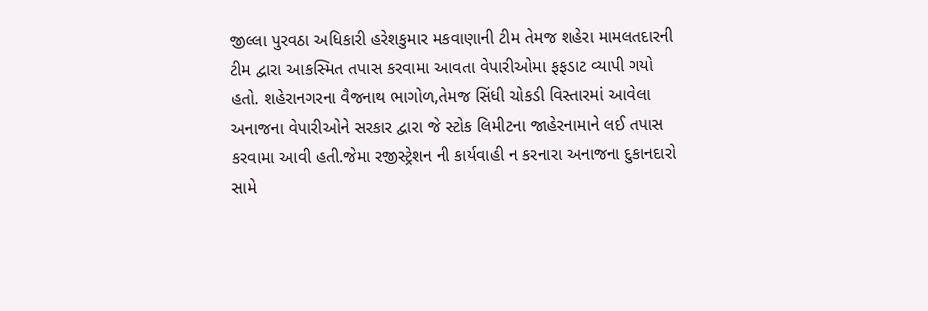જીલ્લા પુરવઠા અધિકારી હરેશકુમાર મકવાણાની ટીમ તેમજ શહેરા મામલતદારની ટીમ દ્વારા આકસ્મિત તપાસ કરવામા આવતા વેપારીઓમા ફફડાટ વ્યાપી ગયો હતો. શહેરાનગરના વૈજનાથ ભાગોળ,તેમજ સિંધી ચોકડી વિસ્તારમાં આવેલા અનાજના વેપારીઓને સરકાર દ્વારા જે સ્ટોક લિમીટના જાહેરનામાને લઈ તપાસ કરવામા આવી હતી.જેમા રજીસ્ટ્રેશન ની કાર્યવાહી ન કરનારા અનાજના દુકાનદારો સામે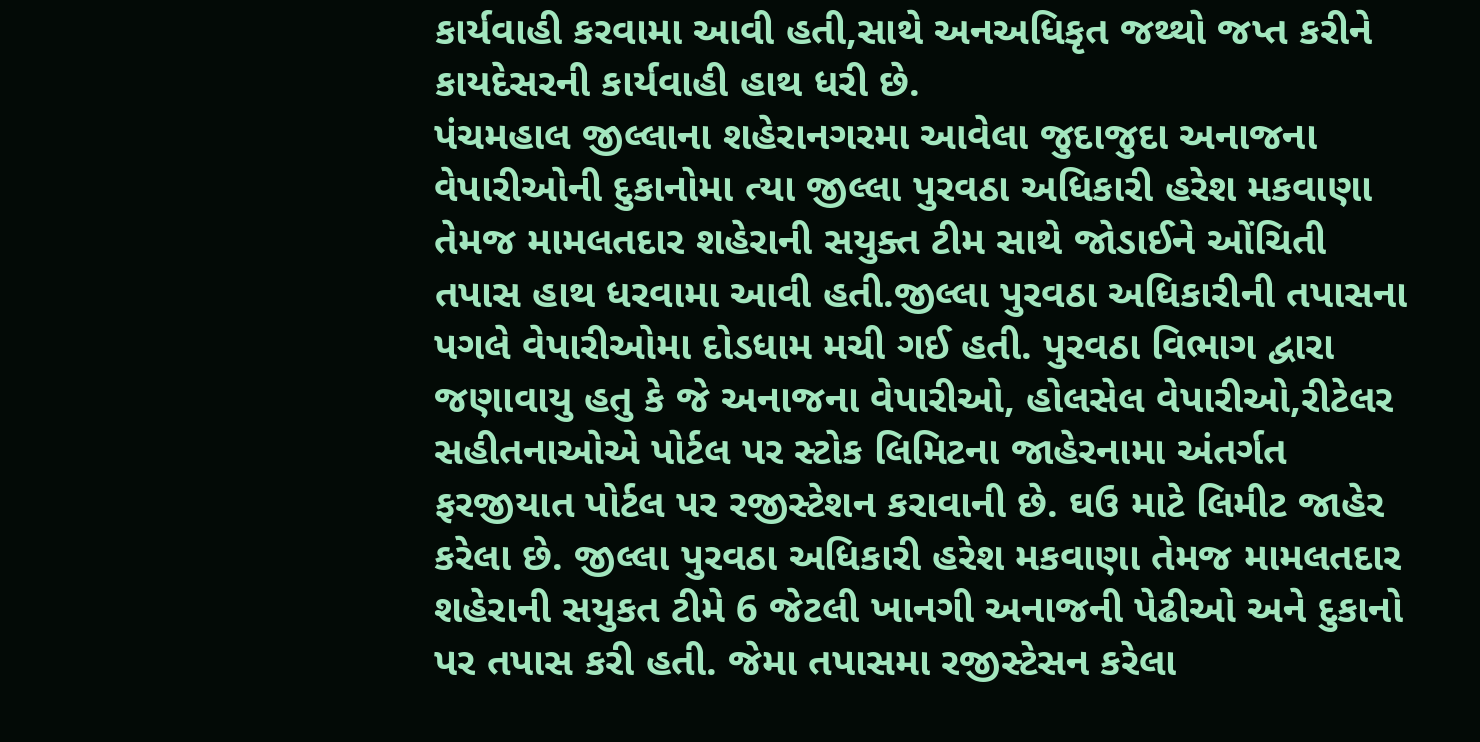કાર્યવાહી કરવામા આવી હતી,સાથે અનઅધિકૃત જથ્થો જપ્ત કરીને કાયદેસરની કાર્યવાહી હાથ ધરી છે.
પંચમહાલ જીલ્લાના શહેરાનગરમા આવેલા જુદાજુદા અનાજના વેપારીઓની દુકાનોમા ત્યા જીલ્લા પુરવઠા અધિકારી હરેશ મકવાણા તેમજ મામલતદાર શહેરાની સયુક્ત ટીમ સાથે જોડાઈને ઓંચિતી તપાસ હાથ ધરવામા આવી હતી.જીલ્લા પુરવઠા અધિકારીની તપાસના પગલે વેપારીઓમા દોડધામ મચી ગઈ હતી. પુરવઠા વિભાગ દ્વારા જણાવાયુ હતુ કે જે અનાજના વેપારીઓ, હોલસેલ વેપારીઓ,રીટેલર સહીતનાઓએ પોર્ટલ પર સ્ટોક લિમિટના જાહેરનામા અંતર્ગત ફરજીયાત પોર્ટલ પર રજીસ્ટેશન કરાવાની છે. ઘઉ માટે લિમીટ જાહેર કરેલા છે. જીલ્લા પુરવઠા અધિકારી હરેશ મકવાણા તેમજ મામલતદાર શહેરાની સયુકત ટીમે 6 જેટલી ખાનગી અનાજની પેઢીઓ અને દુકાનો પર તપાસ કરી હતી. જેમા તપાસમા રજીસ્ટેસન કરેલા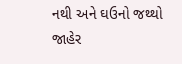નથી અને ઘઉનો જથ્થો જાહેર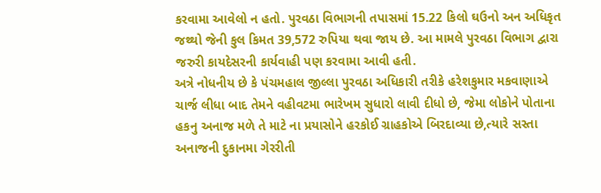કરવામા આવેલો ન હતો. પુરવઠા વિભાગની તપાસમાં 15.22 કિલો ઘઉનો અન અધિકૃત જથ્થો જેની કુલ કિમત 39,572 રુપિયા થવા જાય છે. આ મામલે પુરવઠા વિભાગ દ્વારા જરુરી કાયદેસરની કાર્યવાહી પણ કરવામા આવી હતી.
અત્રે નોધનીય છે કે પંચમહાલ જીલ્લા પુરવઠા અધિકારી તરીકે હરેશકુમાર મકવાણાએ ચાર્જ લીધા બાદ તેમને વહીવટમા ભારેખમ સુધારો લાવી દીધો છે, જેમા લોકોને પોતાના હકનુ અનાજ મળે તે માટે ના પ્રયાસોને હરકોઈ ગ્રાહકોએ બિરદાવ્યા છે,ત્યારે સસ્તા અનાજની દુકાનમા ગેરરીતી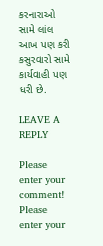કરનારાઓ સામે લાંલ આખ પણ કરી કસુરવારો સામે કાર્યવાહી પણ ધરી છે.

LEAVE A REPLY

Please enter your comment!
Please enter your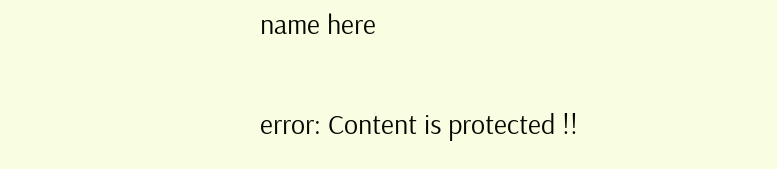name here

error: Content is protected !!